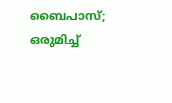ബൈപാസ്; ഒരുമിച്ച്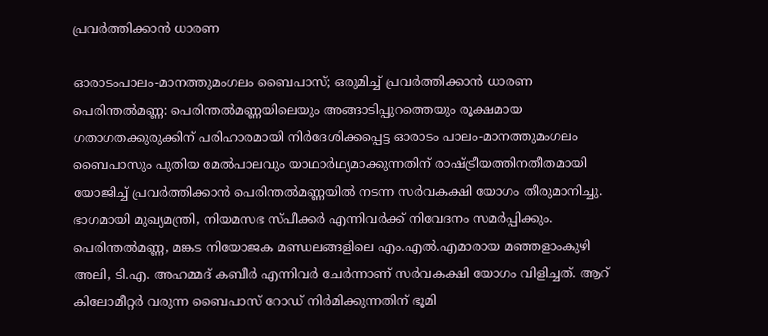പ്രവർത്തിക്കാൻ ധാരണ

ഓരാടംപാലം-മാനത്തുമംഗലം ബൈപാസ്; ഒരുമിച്ച് പ്രവർത്തിക്കാൻ ധാരണ പെരിന്തല്‍മണ്ണ: പെരിന്തൽമണ്ണയിലെയും അങ്ങാടിപ്പുറത്തെയും രൂക്ഷമായ ഗതാഗതക്കുരുക്കിന് പരിഹാരമായി നിർദേശിക്കപ്പെട്ട ഓരാടം പാലം-മാനത്തുമംഗലം ബൈപാസും പുതിയ മേല്‍പാലവും യാഥാർഥ്യമാക്കുന്നതിന് രാഷ്‌ട്രീയത്തിനതീതമായി യോജിച്ച്‌ പ്രവർത്തിക്കാൻ പെരിന്തല്‍മണ്ണയില്‍ നടന്ന സര്‍വകക്ഷി യോഗം തീരുമാനിച്ചു. ഭാഗമായി മുഖ്യമന്ത്രി, നിയമസഭ സ്‌പീക്കർ എന്നിവര്‍ക്ക്‌ നിവേദനം സമര്‍പ്പിക്കും. പെരിന്തല്‍മണ്ണ, മങ്കട നിയോജക മണ്ഡലങ്ങളിലെ എം.എല്‍.എമാരായ മഞ്ഞളാംകുഴി അലി, ടി.എ. അഹമ്മദ്‌ കബീര്‍ എന്നിവര്‍ ചേർന്നാണ് സര്‍വകക്ഷി യോഗം വിളിച്ചത്‌. ആറ് കിലോമീറ്റർ വരുന്ന ബൈപാസ്‌ റോഡ്‌ നിര്‍മിക്കുന്നതിന് ഭൂമി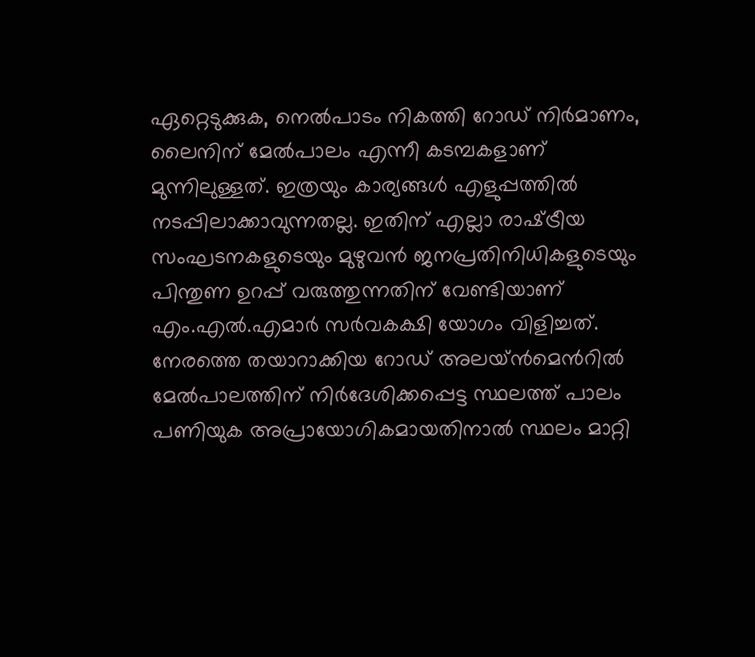ഏറ്റെടുക്കുക, നെല്‍പാടം നികത്തി റോഡ്‌ നിര്‍മാണം, ലൈനിന്‌ മേല്‍പാലം എന്നീ കടമ്പകളാണ് മുന്നിലുള്ളത്. ഇത്രയും കാര്യങ്ങൾ എളുപ്പത്തില്‍ നടപ്പിലാക്കാവുന്നതല്ല. ഇതിന് എല്ലാ രാഷ്‌ട്രീയ സംഘടനകളുടെയും മുഴുവന്‍ ജനപ്രതിനിധികളുടെയും പിന്തുണ ഉറപ്പ്‌ വരുത്തുന്നതിന്‌ വേണ്ടിയാണ് എം.എല്‍.എമാര്‍ സര്‍വകക്ഷി യോഗം വിളിച്ചത്‌. നേരത്തെ തയാറാക്കിയ റോഡ്‌ അലയ്‌ൻമെൻറിൽ മേല്‍പാലത്തിന്‌ നിര്‍ദേശിക്കപ്പെട്ട സ്ഥലത്ത്‌ പാലം പണിയുക അപ്രായോഗികമായതിനാല്‍ സ്ഥലം മാറ്റി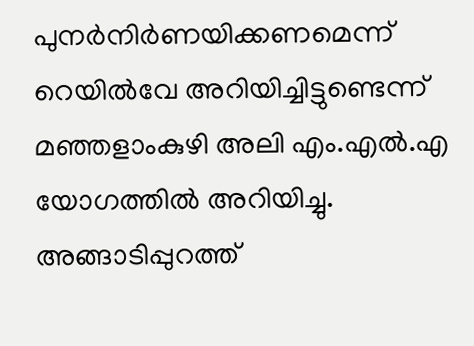പുനര്‍നിര്‍ണയിക്കണമെന്ന്‌ റെയിൽവേ അറിയിച്ചിട്ടുണ്ടെന്ന്‌ മഞ്ഞളാംകുഴി അലി എം.എല്‍.എ യോഗത്തില്‍ അറിയിച്ചു. അങ്ങാടിപ്പുറത്ത്‌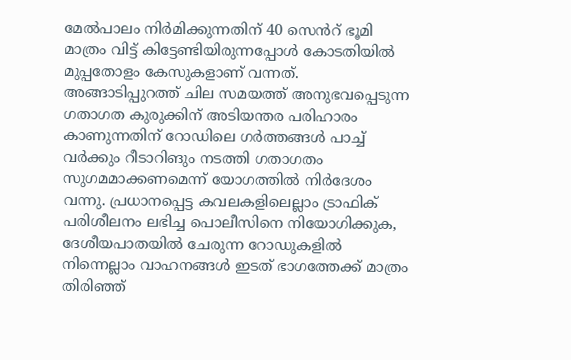മേല്‍പാലം നിർമിക്കുന്നതിന് 40 സെൻറ് ഭൂമി മാത്രം വിട്ട്‌ കിട്ടേണ്ടിയിരുന്നപ്പോള്‍ കോടതിയില്‍ മുപ്പതോളം കേസുകളാണ് വന്നത്. അങ്ങാടിപ്പുറത്ത്‌ ചില സമയത്ത്‌ അനുഭവപ്പെടുന്ന ഗതാഗത കുരുക്കിന്‌ അടിയന്തര പരിഹാരം കാണുന്നതിന്‌ റോഡിലെ ഗര്‍ത്തങ്ങള്‍ പാച്ച്‌ വര്‍ക്കും റീടാറിങും നടത്തി ഗതാഗതം സുഗമമാക്കണമെന്ന് യോഗത്തിൽ നിർദേശം വന്നു. പ്രധാനപ്പെട്ട കവലകളിലെല്ലാം ട്രാഫിക്‌ പരിശീലനം ലഭിച്ച പൊലീസിനെ നിയോഗിക്കുക, ദേശീയപാതയിൽ ചേരുന്ന റോഡുകളില്‍ നിന്നെല്ലാം വാഹനങ്ങള്‍ ഇടത്‌ ഭാഗത്തേക്ക്‌ മാത്രം തിരിഞ്ഞ്‌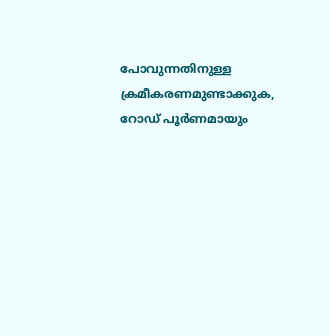പോവുന്നതിനുള്ള ക്രമീകരണമുണ്ടാക്കുക, റോഡ്‌ പൂര്‍ണമായും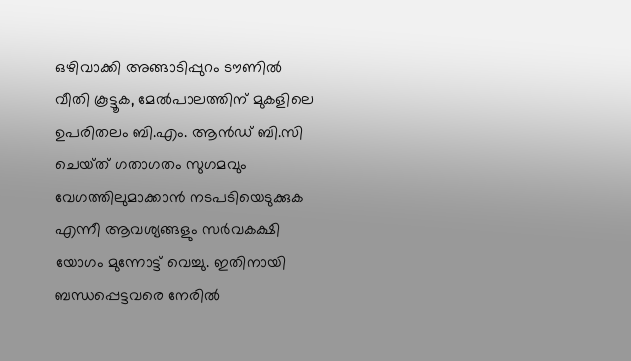ഒഴിവാക്കി അങ്ങാടിപ്പുറം ടൗണില്‍ വീതി കൂട്ടൂക, മേല്‍പാലത്തിന്‌ മുകളിലെ ഉപരിതലം ബി.എം. ആൻഡ് ബി.സി ചെയ്‌ത്‌ ഗതാഗതം സുഗമവും വേഗത്തിലുമാക്കാന്‍ നടപടിയെടുക്കുക എന്നീ ആവശ്യങ്ങളും സര്‍വകക്ഷി യോഗം മുന്നോട്ട്‌ വെച്ചു. ഇതിനായി ബന്ധപ്പെട്ടവരെ നേരില്‍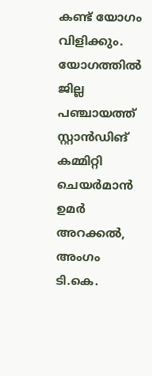കണ്ട് യോഗം വിളിക്കും. യോഗത്തില്‍ ജില്ല പഞ്ചായത്ത്‌ സ്റ്റാൻഡിങ് കമ്മിറ്റി ചെയര്‍മാന്‍ ഉമര്‍ അറക്കല്‍, അംഗം ടി.കെ.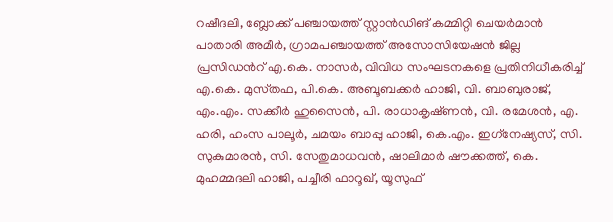റഷീദലി, ബ്ലോക്ക്‌ പഞ്ചായത്ത്‌ സ്റ്റാൻഡിങ് കമ്മിറ്റി ചെയര്‍മാന്‍ പാതാരി അമീര്‍, ഗ്രാമപഞ്ചായത്ത്‌ അസോസിയേഷന്‍ ജില്ല പ്രസിഡൻറ് എ.കെ. നാസര്‍, വിവിധ സംഘടനകളെ പ്രതിനിധീകരിച്ച്‌ എ.കെ. മുസ്‌തഫ, പി.കെ. അബൂബക്കര്‍ ഹാജി, വി. ബാബുരാജ്‌, എം.എം. സക്കീര്‍ ഹുസൈന്‍, പി. രാധാകൃഷ്‌ണന്‍, വി. രമേശന്‍, എ. ഹരി, ഹംസ പാലൂര്‍, ചമയം ബാപ്പു ഹാജി, കെ.എം. ഇഗ്‌നേഷ്യസ്‌, സി. സുകുമാരന്‍, സി. സേതുമാധവന്‍, ഷാലിമാര്‍ ഷൗക്കത്ത്‌, കെ. മുഹമ്മദലി ഹാജി, പച്ചീരി ഫാറൂഖ്‌, യൂസുഫ്‌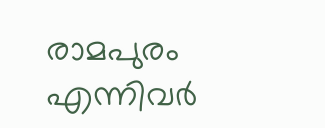രാമപുരം എന്നിവർ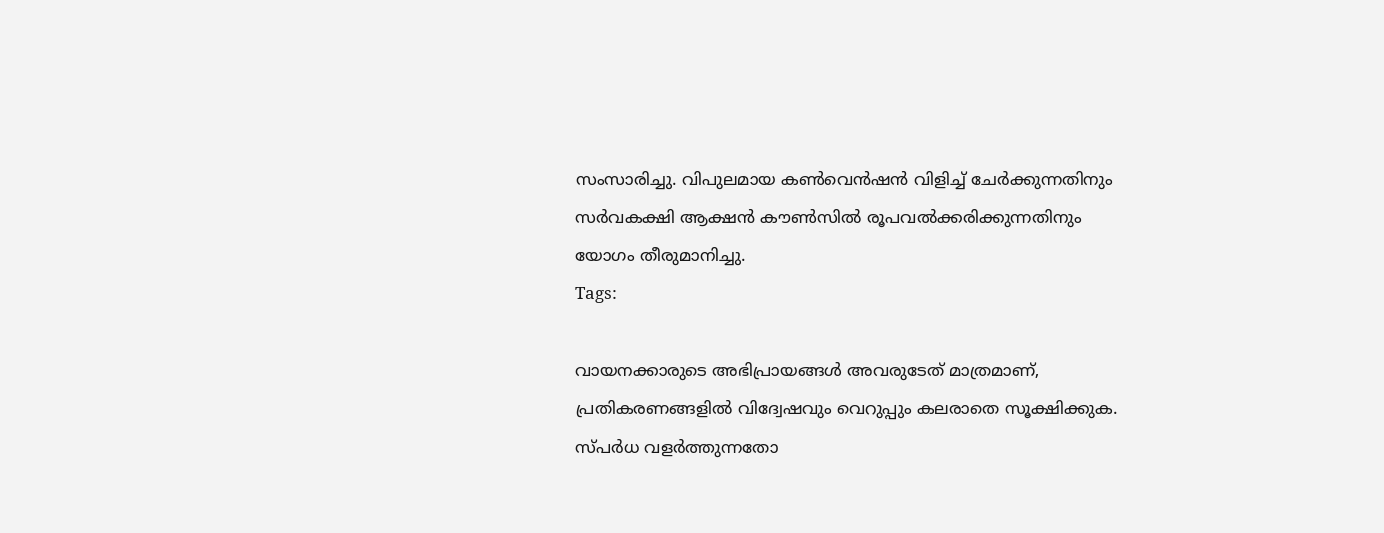സംസാരിച്ചു. വിപുലമായ കണ്‍വെന്‍ഷന്‍ വിളിച്ച്‌ ചേര്‍ക്കുന്നതിനും സര്‍വകക്ഷി ആക്ഷന്‍ കൗണ്‍സില്‍ രൂപവൽക്കരിക്കുന്നതിനും യോഗം തീരുമാനിച്ചു.
Tags:

വായനക്കാരുടെ അഭിപ്രായങ്ങള്‍ അവരുടേത് മാത്രമാണ്, പ്രതികരണങ്ങളിൽ വിദ്വേഷവും വെറുപ്പും കലരാതെ സൂക്ഷിക്കുക. സ്പർധ വളർത്തുന്നതോ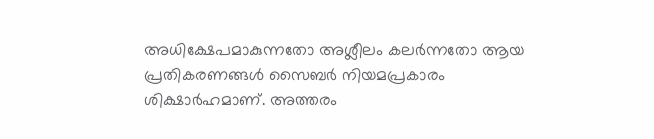അധിക്ഷേപമാകുന്നതോ അശ്ലീലം കലർന്നതോ ആയ പ്രതികരണങ്ങൾ സൈബർ നിയമപ്രകാരം ശിക്ഷാർഹമാണ്. അത്തരം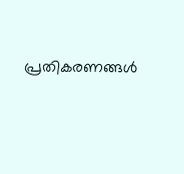പ്രതികരണങ്ങൾ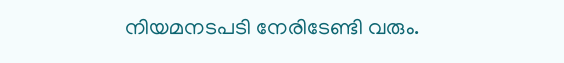നിയമനടപടി നേരിടേണ്ടി വരും.